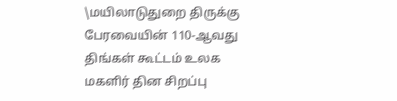\மயிலாடுதுறை திருக்கு பேரவையின் 110-ஆவது திங்கள் கூட்டம் உலக மகளிர் தின சிறப்பு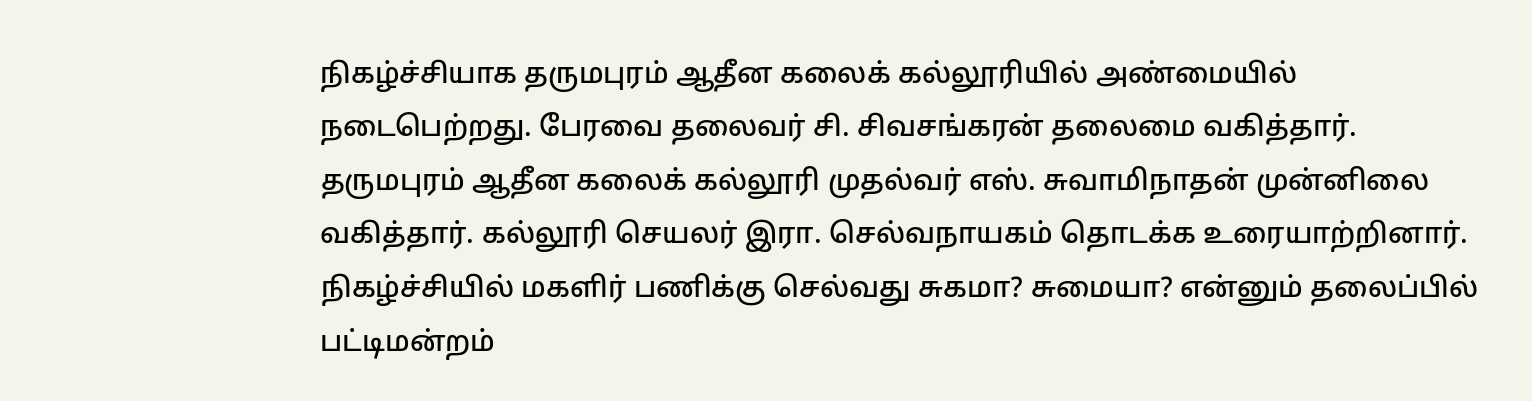நிகழ்ச்சியாக தருமபுரம் ஆதீன கலைக் கல்லூரியில் அண்மையில் நடைபெற்றது. பேரவை தலைவர் சி. சிவசங்கரன் தலைமை வகித்தார். தருமபுரம் ஆதீன கலைக் கல்லூரி முதல்வர் எஸ். சுவாமிநாதன் முன்னிலை வகித்தார். கல்லூரி செயலர் இரா. செல்வநாயகம் தொடக்க உரையாற்றினார். நிகழ்ச்சியில் மகளிர் பணிக்கு செல்வது சுகமா? சுமையா? என்னும் தலைப்பில் பட்டிமன்றம்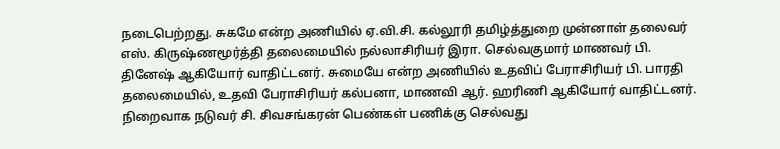நடைபெற்றது. சுகமே என்ற அணியில் ஏ.வி.சி. கல்லூரி தமிழ்த்துறை முன்னாள் தலைவர் எஸ். கிருஷ்ணமூர்த்தி தலைமையில் நல்லாசிரியர் இரா. செல்வகுமார் மாணவர் பி. தினேஷ் ஆகியோர் வாதிட்டனர். சுமையே என்ற அணியில் உதவிப் பேராசிரியர் பி. பாரதி தலைமையில், உதவி பேராசிரியர் கல்பனா, மாணவி ஆர். ஹரிணி ஆகியோர் வாதிட்டனர். நிறைவாக நடுவர் சி. சிவசங்கரன் பெண்கள் பணிக்கு செல்வது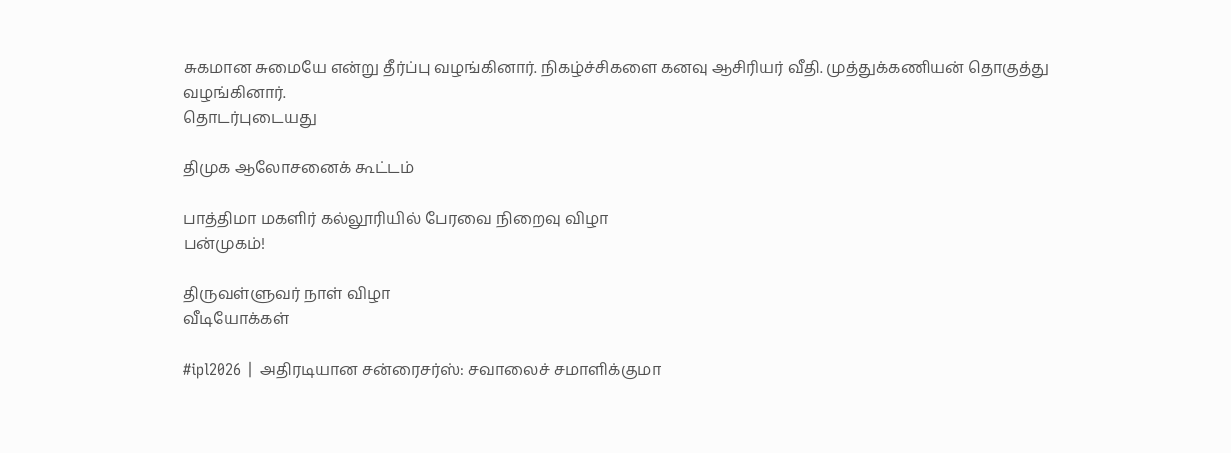சுகமான சுமையே என்று தீர்ப்பு வழங்கினார். நிகழ்ச்சிகளை கனவு ஆசிரியர் வீதி. முத்துக்கணியன் தொகுத்து வழங்கினார்.
தொடர்புடையது

திமுக ஆலோசனைக் கூட்டம்

பாத்திமா மகளிர் கல்லூரியில் பேரவை நிறைவு விழா
பன்முகம்!

திருவள்ளுவர் நாள் விழா
வீடியோக்கள்

#ipl2026 | அதிரடியான சன்ரைசர்ஸ்: சவாலைச் சமாளிக்குமா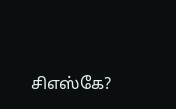சிஎஸ்கே?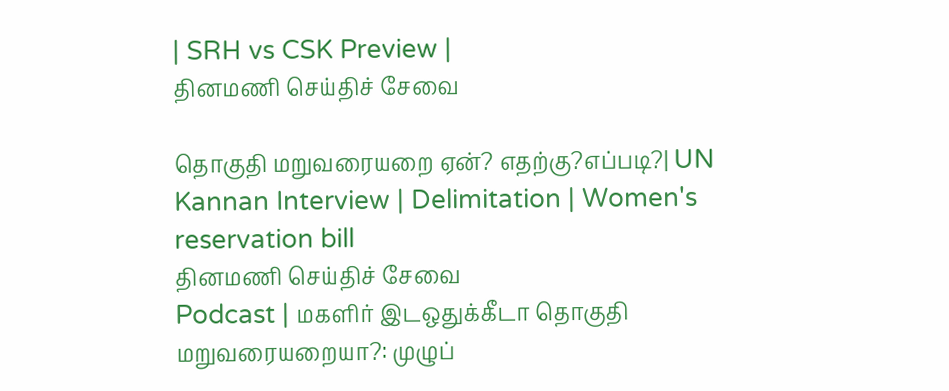| SRH vs CSK Preview |
தினமணி செய்திச் சேவை

தொகுதி மறுவரையறை ஏன்? எதற்கு?எப்படி?| UN Kannan Interview | Delimitation | Women's reservation bill
தினமணி செய்திச் சேவை
Podcast | மகளிர் இடஒதுக்கீடா தொகுதி மறுவரையறையா?: முழுப்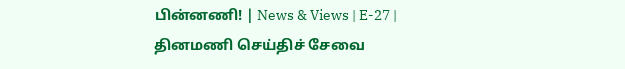பின்னணி! | News & Views | E-27 |
தினமணி செய்திச் சேவை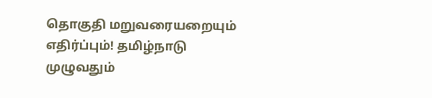தொகுதி மறுவரையறையும் எதிர்ப்பும்! தமிழ்நாடு முழுவதும்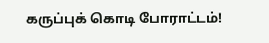கருப்புக் கொடி போராட்டம்!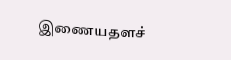இணையதளச்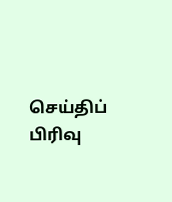செய்திப் பிரிவு